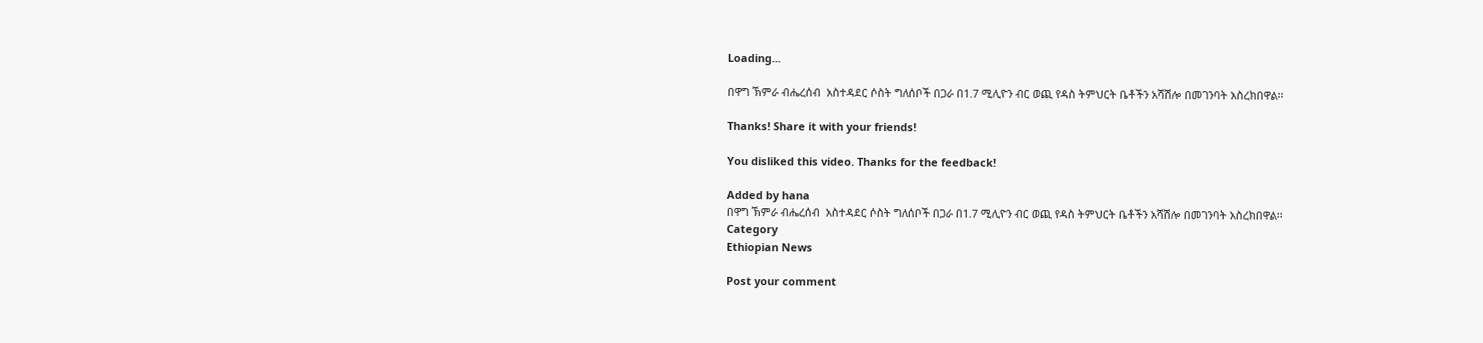Loading...

በዋግ ኽምራ ብሔረሰብ  አስተዳደር ሶስት ግለሰቦች በጋራ በ1.7 ሚሊዮን ብር ወጪ የዳስ ትምህርት ቤቶችን አሻሽሎ በመገንባት አስረክበዋል፡፡

Thanks! Share it with your friends!

You disliked this video. Thanks for the feedback!

Added by hana
በዋግ ኽምራ ብሔረሰብ  አስተዳደር ሶስት ግለሰቦች በጋራ በ1.7 ሚሊዮን ብር ወጪ የዳስ ትምህርት ቤቶችን አሻሽሎ በመገንባት አስረክበዋል፡፡
Category
Ethiopian News

Post your comment